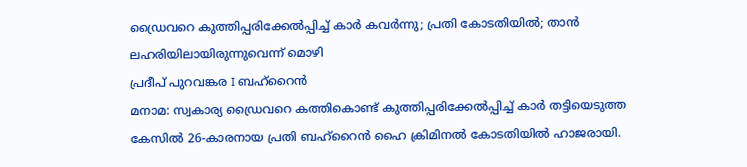ഡ്രൈവറെ കുത്തിപ്പരിക്കേൽപ്പിച്ച് കാർ കവർന്നു; പ്രതി കോടതിയിൽ; താൻ ലഹരിയിലായിരുന്നുവെന്ന് മൊഴി
പ്രദീപ് പുറവങ്കര I ബഹ്റൈൻ
മനാമ: സ്വകാര്യ ഡ്രൈവറെ കത്തികൊണ്ട് കുത്തിപ്പരിക്കേൽപ്പിച്ച് കാർ തട്ടിയെടുത്ത കേസിൽ 26-കാരനായ പ്രതി ബഹ്റൈൻ ഹൈ ക്രിമിനൽ കോടതിയിൽ ഹാജരായി.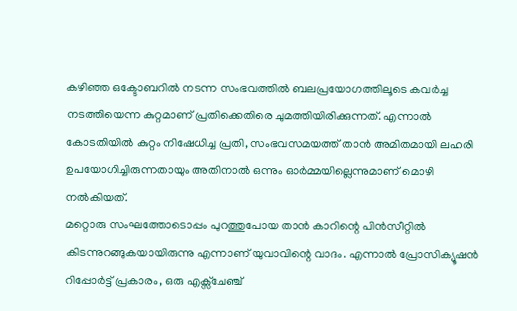കഴിഞ്ഞ ഒക്ടോബറിൽ നടന്ന സംഭവത്തിൽ ബലപ്രയോഗത്തിലൂടെ കവർച്ച നടത്തിയെന്ന കുറ്റമാണ് പ്രതിക്കെതിരെ ചുമത്തിയിരിക്കുന്നത്. എന്നാൽ കോടതിയിൽ കുറ്റം നിഷേധിച്ച പ്രതി, സംഭവസമയത്ത് താൻ അമിതമായി ലഹരി ഉപയോഗിച്ചിരുന്നതായും അതിനാൽ ഒന്നും ഓർമ്മയില്ലെന്നുമാണ് മൊഴി നൽകിയത്.
മറ്റൊരു സംഘത്തോടൊപ്പം പുറത്തുപോയ താൻ കാറിന്റെ പിൻസീറ്റിൽ കിടന്നുറങ്ങുകയായിരുന്നു എന്നാണ് യുവാവിന്റെ വാദം. എന്നാൽ പ്രോസിക്യൂഷൻ റിപ്പോർട്ട് പ്രകാരം, ഒരു എക്സ്ചേഞ്ച്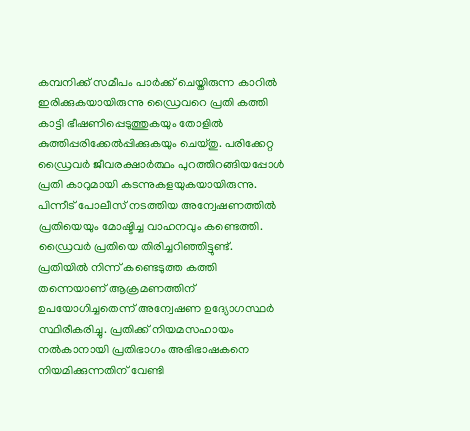കമ്പനിക്ക് സമീപം പാർക്ക് ചെയ്തിരുന്ന കാറിൽ ഇരിക്കുകയായിരുന്നു ഡ്രൈവറെ പ്രതി കത്തി കാട്ടി ഭീഷണിപ്പെടുത്തുകയും തോളിൽ കുത്തിപ്പരിക്കേൽപ്പിക്കുകയും ചെയ്തു. പരിക്കേറ്റ ഡ്രൈവർ ജീവരക്ഷാർത്ഥം പുറത്തിറങ്ങിയപ്പോൾ പ്രതി കാറുമായി കടന്നുകളയുകയായിരുന്നു.
പിന്നീട് പോലീസ് നടത്തിയ അന്വേഷണത്തിൽ പ്രതിയെയും മോഷ്ടിച്ച വാഹനവും കണ്ടെത്തി. ഡ്രൈവർ പ്രതിയെ തിരിച്ചറിഞ്ഞിട്ടുണ്ട്. പ്രതിയിൽ നിന്ന് കണ്ടെടുത്ത കത്തി തന്നെയാണ് ആക്രമണത്തിന് ഉപയോഗിച്ചതെന്ന് അന്വേഷണ ഉദ്യോഗസ്ഥർ സ്ഥിരീകരിച്ചു. പ്രതിക്ക് നിയമസഹായം നൽകാനായി പ്രതിഭാഗം അഭിഭാഷകനെ നിയമിക്കുന്നതിന് വേണ്ടി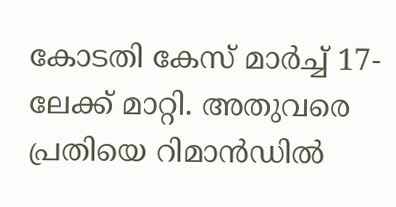കോടതി കേസ് മാർച്ച് 17-ലേക്ക് മാറ്റി. അതുവരെ പ്രതിയെ റിമാൻഡിൽ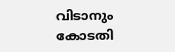വിടാനും കോടതി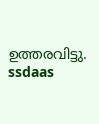ഉത്തരവിട്ടു.
ssdaas